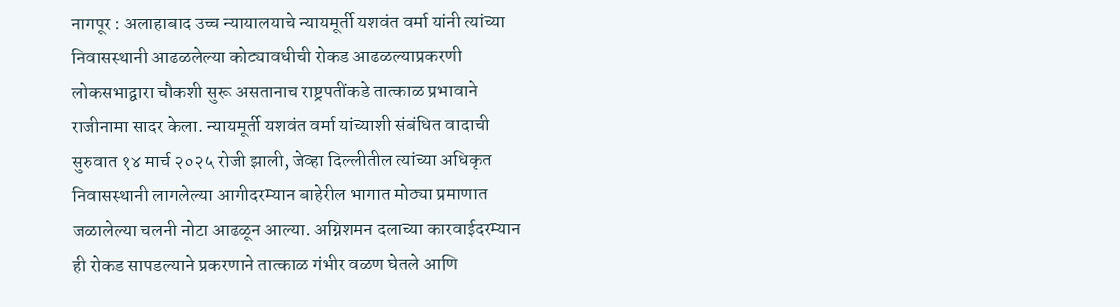नागपूर : अलाहाबाद उच्च न्यायालयाचे न्यायमूर्ती यशवंत वर्मा यांनी त्यांच्या निवासस्थानी आढळलेल्या कोट्यावधीची रोकड आढळल्याप्रकरणी लोकसभाद्वारा चौकशी सुरू असतानाच राष्ट्रपतींकडे तात्काळ प्रभावाने राजीनामा सादर केला. न्यायमूर्ती यशवंत वर्मा यांच्याशी संबंधित वादाची सुरुवात १४ मार्च २०२५ रोजी झाली, जेव्हा दिल्लीतील त्यांच्या अधिकृत निवासस्थानी लागलेल्या आगीदरम्यान बाहेरील भागात मोठ्या प्रमाणात जळालेल्या चलनी नोटा आढळून आल्या. अग्निशमन दलाच्या कारवाईदरम्यान ही रोकड सापडल्याने प्रकरणाने तात्काळ गंभीर वळण घेतले आणि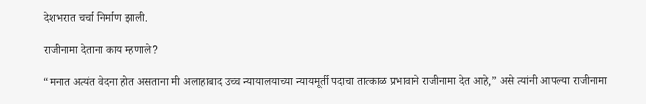देशभरात चर्चा निर्माण झाली.

राजीनामा देताना काय म्हणाले?

“मनात अत्यंत वेदना होत असताना मी अलाहाबाद उच्च न्यायालयाच्या न्यायमूर्ती पदाचा तात्काळ प्रभावाने राजीनामा देत आहे,” असे त्यांनी आपल्या राजीनामा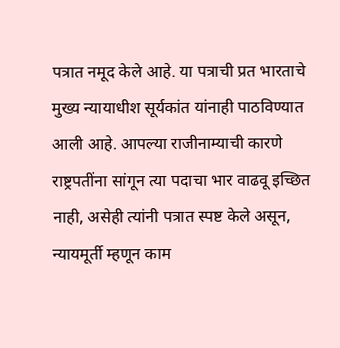पत्रात नमूद केले आहे. या पत्राची प्रत भारताचे मुख्य न्यायाधीश सूर्यकांत यांनाही पाठविण्यात आली आहे. आपल्या राजीनाम्याची कारणे राष्ट्रपतींना सांगून त्या पदाचा भार वाढवू इच्छित नाही, असेही त्यांनी पत्रात स्पष्ट केले असून, न्यायमूर्ती म्हणून काम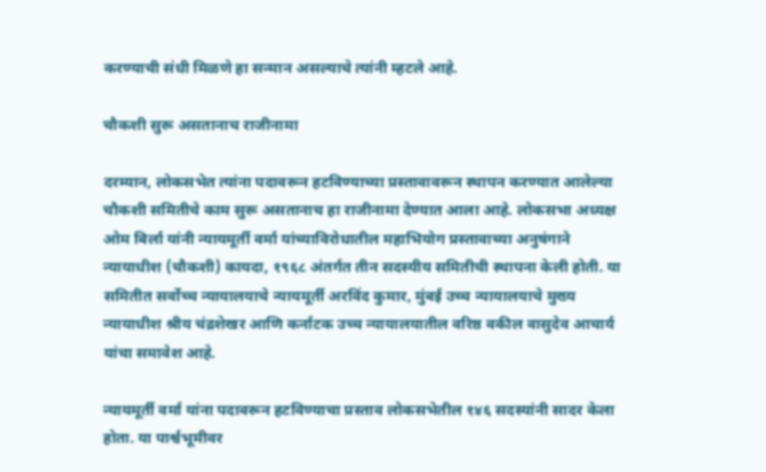करण्याची संधी मिळणे हा सन्मान असल्याचे त्यांनी म्हटले आहे.

चौकशी सुरू असतानाच राजीनामा

दरम्यान, लोकसभेत त्यांना पदावरून हटविण्याच्या प्रस्तावावरून स्थापन करण्यात आलेल्या चौकशी समितीचे काम सुरू असतानाच हा राजीनामा देण्यात आला आहे. लोकसभा अध्यक्ष ओम बिर्ला यांनी न्यायमूर्ती वर्मा यांच्याविरोधातील महाभियोग प्रस्तावाच्या अनुषंगाने न्यायाधीश (चौकशी) कायदा, १९६८ अंतर्गत तीन सदस्यीय समितीची स्थापना केली होती. या समितीत सर्वोच्च न्यायालयाचे न्यायमूर्ती अरविंद कुमार, मुंबई उच्च न्यायालयाचे मुख्य न्यायाधीश श्रीय चंद्रशेखर आणि कर्नाटक उच्च न्यायालयातील वरिष्ठ वकील वासुदेव आचार्य यांचा समावेश आहे.

न्यायमूर्ती वर्मा यांना पदावरून हटविण्याचा प्रस्ताव लोकसभेतील १४६ सदस्यांनी सादर केला होता. या पार्श्वभूमीवर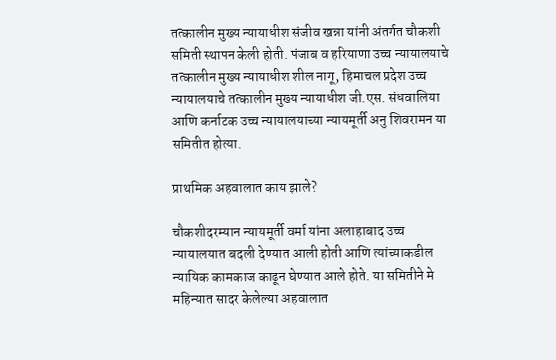तत्कालीन मुख्य न्यायाधीश संजीव खन्ना यांनी अंतर्गत चौकशी समिती स्थापन केली होती. पंजाब व हरियाणा उच्च न्यायालयाचे तत्कालीन मुख्य न्यायाधीश शील नागू, हिमाचल प्रदेश उच्च न्यायालयाचे तत्कालीन मुख्य न्यायाधीश जी.एस. संधवालिया आणि कर्नाटक उच्च न्यायालयाच्या न्यायमूर्ती अनु शिवरामन या समितीत होत्या.

प्राथमिक अहवालात काय झाले?

चौकशीदरम्यान न्यायमूर्ती वर्मा यांना अलाहाबाद उच्च न्यायालयात बदली देण्यात आली होती आणि त्यांच्याकडील न्यायिक कामकाज काढून घेण्यात आले होते. या समितीने मे महिन्यात सादर केलेल्या अहवालात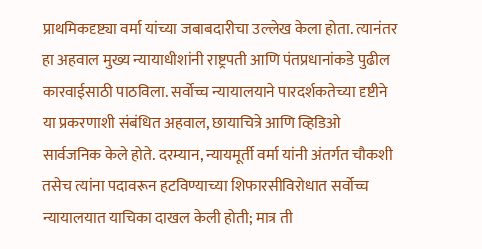प्राथमिकदृष्ट्या वर्मा यांच्या जबाबदारीचा उल्लेख केला होता. त्यानंतर हा अहवाल मुख्य न्यायाधीशांनी राष्ट्रपती आणि पंतप्रधानांकडे पुढील कारवाईसाठी पाठविला. सर्वोच्च न्यायालयाने पारदर्शकतेच्या दृष्टीने या प्रकरणाशी संबंधित अहवाल, छायाचित्रे आणि व्हिडिओ सार्वजनिक केले होते. दरम्यान, न्यायमूर्ती वर्मा यांनी अंतर्गत चौकशी तसेच त्यांना पदावरून हटविण्याच्या शिफारसीविरोधात सर्वोच्च न्यायालयात याचिका दाखल केली होती; मात्र ती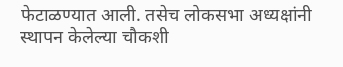फेटाळण्यात आली. तसेच लोकसभा अध्यक्षांनी स्थापन केलेल्या चौकशी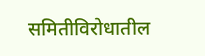समितीविरोधातील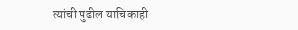त्यांची पुढील याचिकाही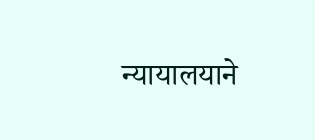न्यायालयाने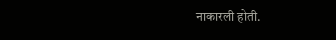नाकारली होती.